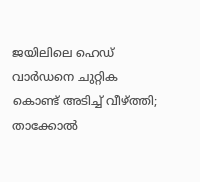ജയിലിലെ ഹെഡ് വാർഡനെ ചുറ്റിക കൊണ്ട് അടിച്ച് വീഴ്ത്തി; താക്കോൽ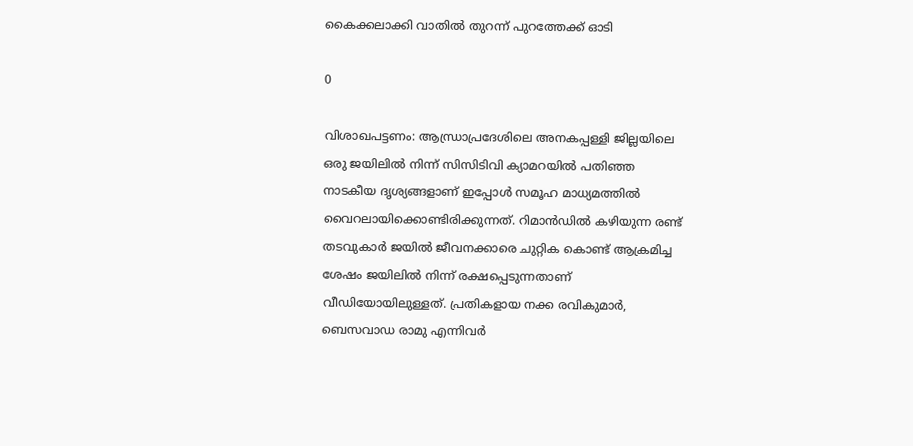കൈക്കലാക്കി വാതില്‍ തുറന്ന് പുറത്തേക്ക് ഓടി

0

വിശാഖപട്ടണം: ആന്ധ്രാപ്രദേശിലെ അനകപ്പള്ളി ജില്ലയിലെ ഒരു ജയിലിൽ നിന്ന് സിസിടിവി ക്യാമറയിൽ പതിഞ്ഞ നാടകീയ ദൃശ്യങ്ങളാണ് ഇപ്പോൾ സമൂഹ മാധ്യമത്തിൽ വൈറലായിക്കൊണ്ടിരിക്കുന്നത്. റിമാൻഡിൽ കഴിയുന്ന രണ്ട് തടവുകാർ ജയിൽ ജീവനക്കാരെ ചുറ്റിക കൊണ്ട് ആക്രമിച്ച ശേഷം ജയിലിൽ നിന്ന് രക്ഷപ്പെടുന്നതാണ് വീഡിയോയിലുള്ളത്. പ്രതികളായ നക്ക രവികുമാർ, ബെസവാഡ രാമു എന്നിവർ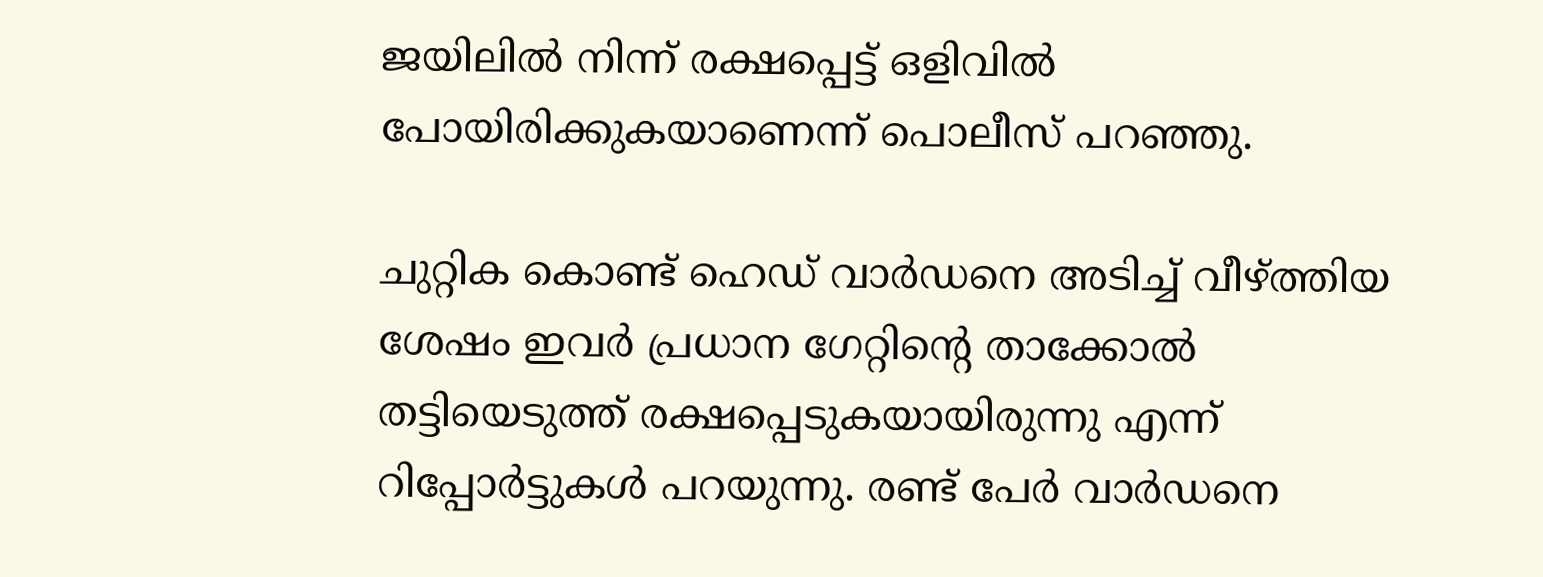ജയിലിൽ നിന്ന് രക്ഷപ്പെട്ട് ഒളിവിൽ പോയിരിക്കുകയാണെന്ന് പൊലീസ് പറഞ്ഞു.

ചുറ്റിക കൊണ്ട് ഹെഡ് വാര്‍ഡനെ അടിച്ച് വീഴ്ത്തിയ ശേഷം ഇവര്‍ പ്രധാന ഗേറ്റിന്‍റെ താക്കോൽ തട്ടിയെടുത്ത് രക്ഷപ്പെടുകയായിരുന്നു എന്ന് റിപ്പോര്‍ട്ടുകൾ പറയുന്നു. രണ്ട് പേർ വാർഡനെ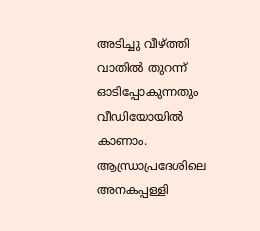അടിച്ചു വീഴ്ത്തി വാതിൽ തുറന്ന് ഓടിപ്പോകുന്നതും വീഡിയോയില്‍ കാണാം. ആന്ധ്രാപ്രദേശിലെ അനകപ്പള്ളി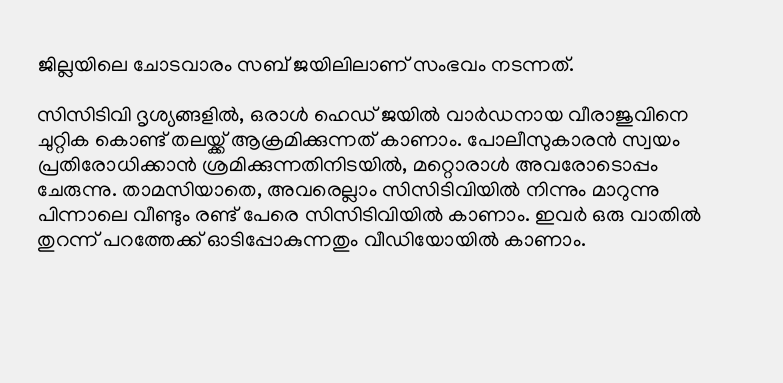ജില്ലയിലെ ചോടവാരം സബ് ജയിലിലാണ് സംഭവം നടന്നത്.

സിസിടിവി ദൃശ്യങ്ങളിൽ, ഒരാൾ ഹെഡ് ജയില്‍ വാർഡനായ വീരാജുവിനെ ചുറ്റിക കൊണ്ട് തലയ്ക്ക് ആക്രമിക്കുന്നത് കാണാം. പോലീസുകാരൻ സ്വയം പ്രതിരോധിക്കാൻ ശ്രമിക്കുന്നതിനിടയിൽ, മറ്റൊരാൾ അവരോടൊപ്പം ചേരുന്നു. താമസിയാതെ, അവരെല്ലാം സിസിടിവിയില്‍ നിന്നും മാറുന്നു പിന്നാലെ വീണ്ടും രണ്ട് പേരെ സിസിടിവിയില്‍ കാണാം. ഇവര്‍ ഒരു വാതില്‍ തുറന്ന് പറത്തേക്ക് ഓടിപ്പോകുന്നതും വീഡിയോയില്‍ കാണാം.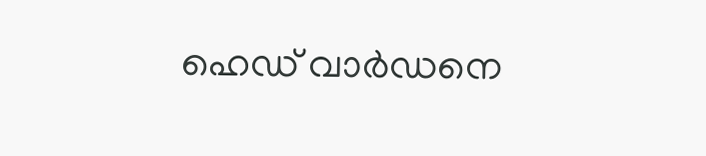ഹെഡ് വാര്‍ഡനെ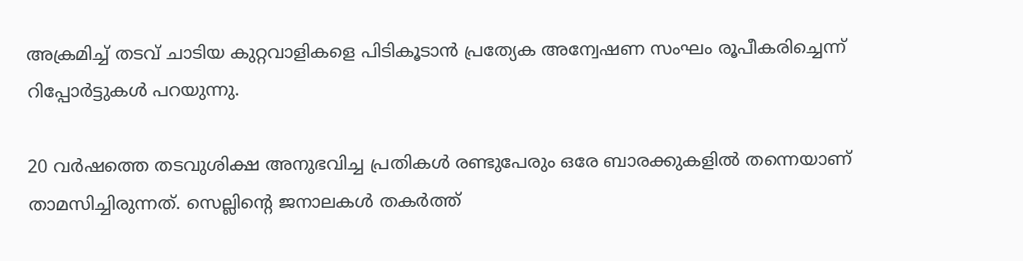അക്രമിച്ച് തടവ് ചാടിയ കുറ്റവാളികളെ പിടികൂടാന്‍ പ്രത്യേക അന്വേഷണ സംഘം രൂപീകരിച്ചെന്ന് റിപ്പോര്‍ട്ടുകൾ പറയുന്നു.

20 വർഷത്തെ തടവുശിക്ഷ അനുഭവിച്ച പ്രതികൾ രണ്ടുപേരും ഒരേ ബാരക്കുകളിൽ തന്നെയാണ് താമസിച്ചിരുന്നത്. സെല്ലിന്റെ ജനാലകൾ തകർത്ത്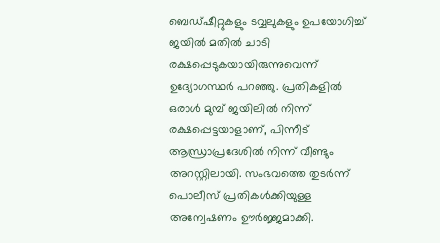ബെഡ്ഷീറ്റുകളും ടവ്വലുകളും ഉപയോഗിച്ച് ജയിൽ മതിൽ ചാടി രക്ഷപ്പെടുകയായിരുന്നുവെന്ന് ഉദ്യോഗസ്ഥർ പറഞ്ഞു. പ്രതികളിൽ ഒരാൾ മുമ്പ് ജയിലിൽ നിന്ന് രക്ഷപ്പെട്ടയാളാണ്, പിന്നീട് ആന്ധ്രാപ്രദേശിൽ നിന്ന് വീണ്ടും അറസ്റ്റിലായി. സംഭവത്തെ തുടർന്ന് പൊലീസ് പ്രതികൾക്കിയുള്ള അന്വേഷണം ഊർജ്ജമാക്കി.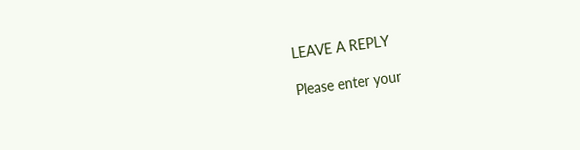LEAVE A REPLY

Please enter your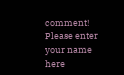comment!
Please enter your name here